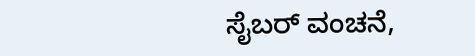ಸೈಬರ್ ವಂಚನೆ,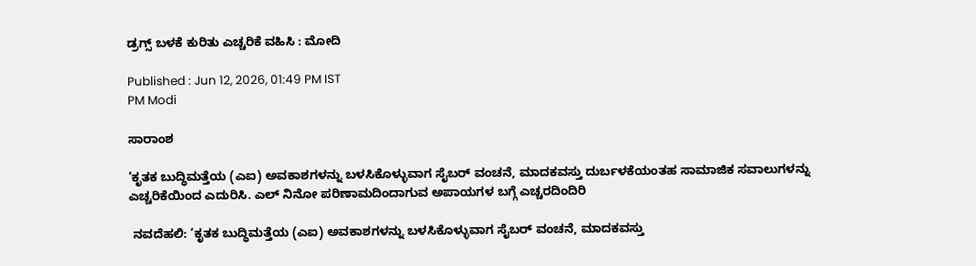ಡ್ರಗ್ಸ್‌ ಬಳಕೆ ಕುರಿತು ಎಚ್ಚರಿಕೆ ವಹಿಸಿ : ಮೋದಿ

Published : Jun 12, 2026, 01:49 PM IST
PM Modi

ಸಾರಾಂಶ

‘ಕೃತಕ ಬುದ್ಧಿಮತ್ತೆಯ (ಎಐ) ಅವಕಾಶಗಳನ್ನು ಬಳಸಿಕೊಳ್ಳುವಾಗ ಸೈಬರ್ ವಂಚನೆ, ಮಾದಕವಸ್ತು ದುರ್ಬಳಕೆಯಂತಹ ಸಾಮಾಜಿಕ ಸವಾಲುಗಳನ್ನು ಎಚ್ಚರಿಕೆಯಿಂದ ಎದುರಿಸಿ. ಎಲ್ ನಿನೋ ಪರಿಣಾಮದಿಂದಾಗುವ ಅಪಾಯಗಳ ಬಗ್ಗೆ ಎಚ್ಚರದಿಂದಿರಿ

 ನವದೆಹಲಿ: ‘ಕೃತಕ ಬುದ್ಧಿಮತ್ತೆಯ (ಎಐ) ಅವಕಾಶಗಳನ್ನು ಬಳಸಿಕೊಳ್ಳುವಾಗ ಸೈಬರ್ ವಂಚನೆ, ಮಾದಕವಸ್ತು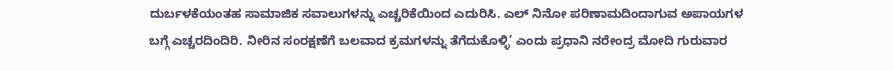ದುರ್ಬಳಕೆಯಂತಹ ಸಾಮಾಜಿಕ ಸವಾಲುಗಳನ್ನು ಎಚ್ಚರಿಕೆಯಿಂದ ಎದುರಿಸಿ. ಎಲ್ ನಿನೋ ಪರಿಣಾಮದಿಂದಾಗುವ ಅಪಾಯಗಳ ಬಗ್ಗೆ ಎಚ್ಚರದಿಂದಿರಿ. ನೀರಿನ ಸಂರಕ್ಷಣೆಗೆ ಬಲವಾದ ಕ್ರಮಗಳನ್ನು ತೆಗೆದುಕೊಳ್ಳಿ’ ಎಂದು ಪ್ರಧಾನಿ ನರೇಂದ್ರ ಮೋದಿ ಗುರುವಾರ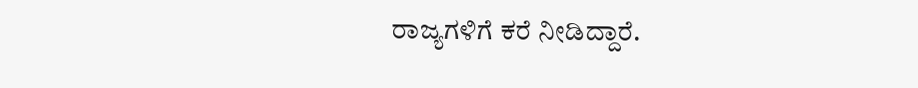ರಾಜ್ಯಗಳಿಗೆ ಕರೆ ನೀಡಿದ್ದಾರೆ.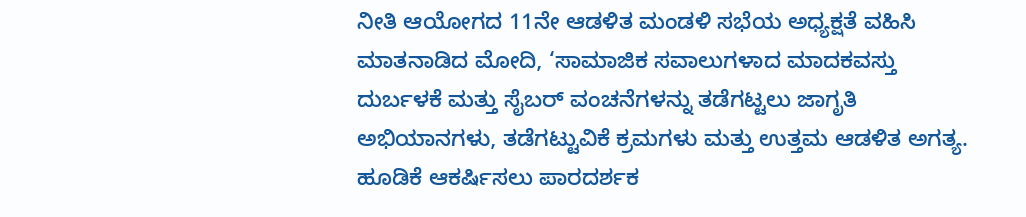ನೀತಿ ಆಯೋಗದ 11ನೇ ಆಡಳಿತ ಮಂಡಳಿ ಸಭೆಯ ಅಧ್ಯಕ್ಷತೆ ವಹಿಸಿ ಮಾತನಾಡಿದ ಮೋದಿ, ‘ಸಾಮಾಜಿಕ ಸವಾಲುಗಳಾದ ಮಾದಕವಸ್ತು ದುರ್ಬಳಕೆ ಮತ್ತು ಸೈಬರ್‌ ವಂಚನೆಗಳನ್ನು ತಡೆಗಟ್ಟಲು ಜಾಗೃತಿ ಅಭಿಯಾನಗಳು, ತಡೆಗಟ್ಟುವಿಕೆ ಕ್ರಮಗಳು ಮತ್ತು ಉತ್ತಮ ಆಡಳಿತ ಅಗತ್ಯ. ಹೂಡಿಕೆ ಆಕರ್ಷಿಸಲು ಪಾರದರ್ಶಕ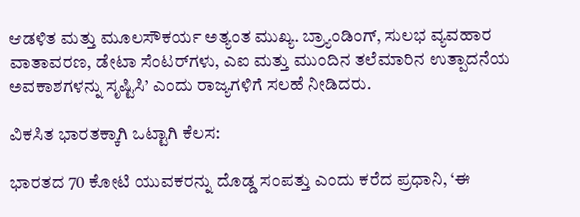ಆಡಳಿತ ಮತ್ತು ಮೂಲಸೌಕರ್ಯ ಅತ್ಯಂತ ಮುಖ್ಯ. ಬ್ರ್ಯಾಂಡಿಂಗ್, ಸುಲಭ ವ್ಯವಹಾರ ವಾತಾವರಣ, ಡೇಟಾ ಸೆಂಟರ್‌ಗಳು, ಎಐ ಮತ್ತು ಮುಂದಿನ ತಲೆಮಾರಿನ ಉತ್ಪಾದನೆಯ ಅವಕಾಶಗಳನ್ನು ಸೃಷ್ಟಿಸಿ’ ಎಂದು ರಾಜ್ಯಗಳಿಗೆ ಸಲಹೆ ನೀಡಿದರು.

ವಿಕಸಿತ ಭಾರತಕ್ಕಾಗಿ ಒಟ್ಟಾಗಿ ಕೆಲಸ:

ಭಾರತದ 70 ಕೋಟಿ ಯುವಕರನ್ನು ದೊಡ್ಡ ಸಂಪತ್ತು ಎಂದು ಕರೆದ ಪ್ರಧಾನಿ, ‘ಈ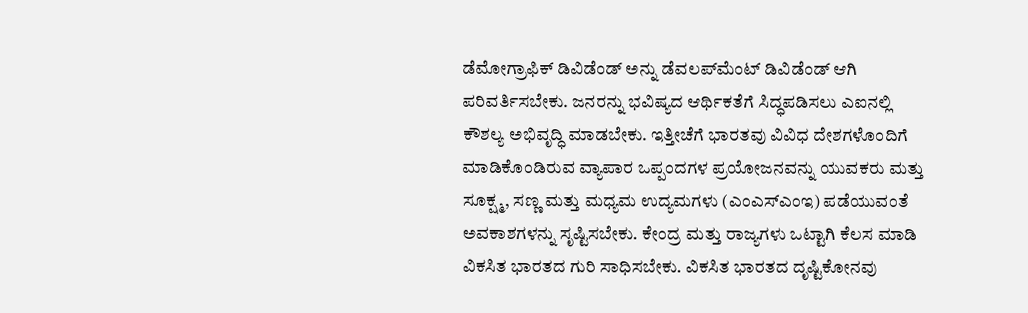ಡೆಮೋಗ್ರಾಫಿಕ್ ಡಿವಿಡೆಂಡ್ ಅನ್ನು ಡೆವಲಪ್‌ಮೆಂಟ್ ಡಿವಿಡೆಂಡ್ ಆಗಿ ಪರಿವರ್ತಿಸಬೇಕು. ಜನರನ್ನು ಭವಿಷ್ಯದ ಆರ್ಥಿಕತೆಗೆ ಸಿದ್ಧಪಡಿಸಲು ಎಐನಲ್ಲಿ ಕೌಶಲ್ಯ ಅಭಿವೃದ್ಧಿ ಮಾಡಬೇಕು. ಇತ್ತೀಚೆಗೆ ಭಾರತವು ವಿವಿಧ ದೇಶಗಳೊಂದಿಗೆ ಮಾಡಿಕೊಂಡಿರುವ ವ್ಯಾಪಾರ ಒಪ್ಪಂದಗಳ ಪ್ರಯೋಜನವನ್ನು ಯುವಕರು ಮತ್ತು ಸೂಕ್ಷ್ಮ, ಸಣ್ಣ ಮತ್ತು ಮಧ್ಯಮ ಉದ್ಯಮಗಳು (ಎಂಎಸ್‌ಎಂಇ) ಪಡೆಯುವಂತೆ ಅವಕಾಶಗಳನ್ನು ಸೃಷ್ಟಿಸಬೇಕು. ಕೇಂದ್ರ ಮತ್ತು ರಾಜ್ಯಗಳು ಒಟ್ಟಾಗಿ ಕೆಲಸ ಮಾಡಿ ವಿಕಸಿತ ಭಾರತದ ಗುರಿ ಸಾಧಿಸಬೇಕು. ವಿಕಸಿತ ಭಾರತದ ದೃಷ್ಟಿಕೋನವು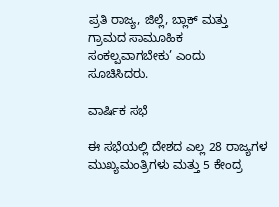ಪ್ರತಿ ರಾಜ್ಯ, ಜಿಲ್ಲೆ, ಬ್ಲಾಕ್ ಮತ್ತು ಗ್ರಾಮದ ಸಾಮೂಹಿಕ ಸಂಕಲ್ಪವಾಗಬೇಕು’ ಎಂದು ಸೂಚಿಸಿದರು.

ವಾರ್ಷಿಕ ಸಭೆ

ಈ ಸಭೆಯಲ್ಲಿ ದೇಶದ ಎಲ್ಲ 28 ರಾಜ್ಯಗಳ ಮುಖ್ಯಮಂತ್ರಿಗಳು ಮತ್ತು 5 ಕೇಂದ್ರ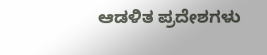ಆಡಳಿತ ಪ್ರದೇಶಗಳು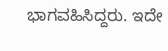ಭಾಗವಹಿಸಿದ್ದರು. ಇದೇ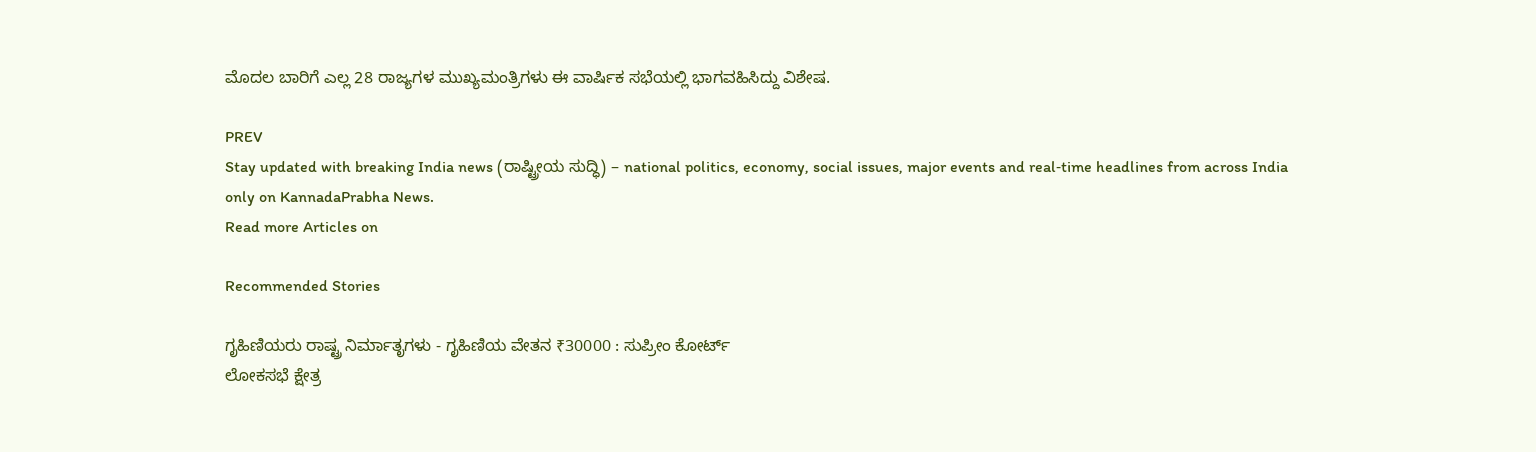ಮೊದಲ ಬಾರಿಗೆ ಎಲ್ಲ 28 ರಾಜ್ಯಗಳ ಮುಖ್ಯಮಂತ್ರಿಗಳು ಈ ವಾರ್ಷಿಕ ಸಭೆಯಲ್ಲಿ ಭಾಗವಹಿಸಿದ್ದು ವಿಶೇಷ.

PREV
Stay updated with breaking India news (ರಾಷ್ಟ್ರೀಯ ಸುದ್ಧಿ) – national politics, economy, social issues, major events and real‑time headlines from across India only on KannadaPrabha News.
Read more Articles on

Recommended Stories

ಗೃಹಿಣಿಯರು ರಾಷ್ಟ್ರ ನಿರ್ಮಾತೃಗಳು - ಗೃಹಿಣಿಯ ವೇತನ ₹30000 : ಸುಪ್ರೀಂ ಕೋರ್ಟ್‌
ಲೋಕಸಭೆ ಕ್ಷೇತ್ರ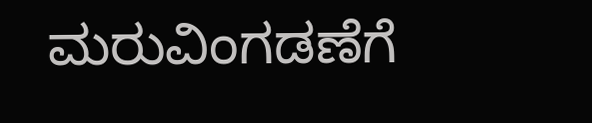ಮರುವಿಂಗಡಣೆಗೆ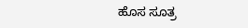ಹೊಸ ಸೂತ್ರ